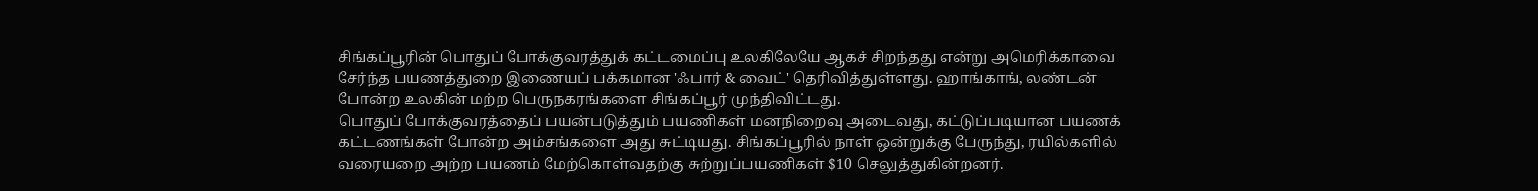சிங்கப்பூரின் பொதுப் போக்குவரத்துக் கட்டமைப்பு உலகிலேயே ஆகச் சிறந்தது என்று அமெரிக்காவை சேர்ந்த பயணத்துறை இணையப் பக்கமான 'ஃபார் & வைட்' தெரிவித்துள்ளது. ஹாங்காங், லண்டன் போன்ற உலகின் மற்ற பெருநகரங்களை சிங்கப்பூர் முந்திவிட்டது.
பொதுப் போக்குவரத்தைப் பயன்படுத்தும் பயணிகள் மனநிறைவு அடைவது, கட்டுப்படியான பயணக் கட்டணங்கள் போன்ற அம்சங்களை அது சுட்டியது. சிங்கப்பூரில் நாள் ஒன்றுக்கு பேருந்து, ரயில்களில் வரையறை அற்ற பயணம் மேற்கொள்வதற்கு சுற்றுப்பயணிகள் $10 செலுத்துகின்றனர்.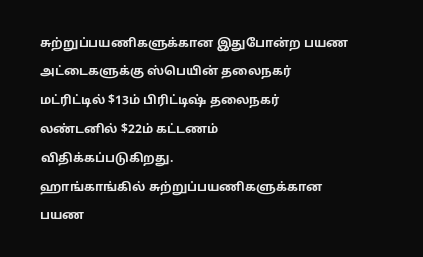சுற்றுப்பயணிகளுக்கான இதுபோன்ற பயண அட்டைகளுக்கு ஸ்பெயின் தலைநகர் மட்ரிட்டில் $13ம் பிரிட்டிஷ் தலைநகர் லண்டனில் $22ம் கட்டணம் விதிக்கப்படுகிறது.
ஹாங்காங்கில் சுற்றுப்பயணிகளுக்கான பயண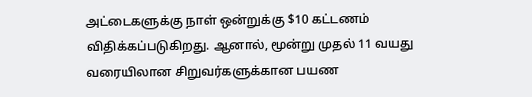அட்டைகளுக்கு நாள் ஒன்றுக்கு $10 கட்டணம் விதிக்கப்படுகிறது. ஆனால், மூன்று முதல் 11 வயது வரையிலான சிறுவர்களுக்கான பயண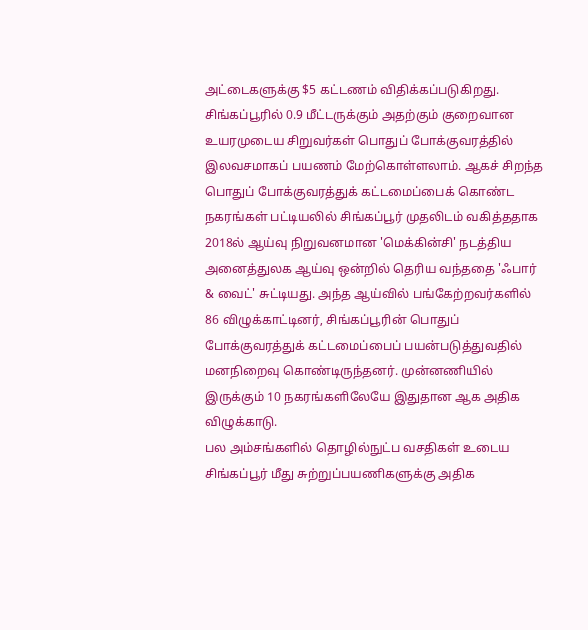அட்டைகளுக்கு $5 கட்டணம் விதிக்கப்படுகிறது.
சிங்கப்பூரில் 0.9 மீட்டருக்கும் அதற்கும் குறைவான உயரமுடைய சிறுவர்கள் பொதுப் போக்குவரத்தில் இலவசமாகப் பயணம் மேற்கொள்ளலாம். ஆகச் சிறந்த பொதுப் போக்குவரத்துக் கட்டமைப்பைக் கொண்ட நகரங்கள் பட்டியலில் சிங்கப்பூர் முதலிடம் வகித்ததாக 2018ல் ஆய்வு நிறுவனமான 'மெக்கின்சி' நடத்திய அனைத்துலக ஆய்வு ஒன்றில் தெரிய வந்ததை 'ஃபார் & வைட்' சுட்டியது. அந்த ஆய்வில் பங்கேற்றவர்களில் 86 விழுக்காட்டினர், சிங்கப்பூரின் பொதுப் போக்குவரத்துக் கட்டமைப்பைப் பயன்படுத்துவதில் மனநிறைவு கொண்டிருந்தனர். முன்னணியில் இருக்கும் 10 நகரங்களிலேயே இதுதான ஆக அதிக விழுக்காடு.
பல அம்சங்களில் தொழில்நுட்ப வசதிகள் உடைய சிங்கப்பூர் மீது சுற்றுப்பயணிகளுக்கு அதிக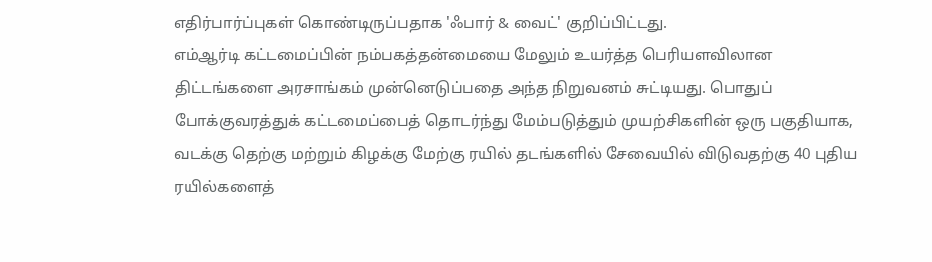எதிர்பார்ப்புகள் கொண்டிருப்பதாக 'ஃபார் & வைட்' குறிப்பிட்டது.
எம்ஆர்டி கட்டமைப்பின் நம்பகத்தன்மையை மேலும் உயர்த்த பெரியளவிலான திட்டங்களை அரசாங்கம் முன்னெடுப்பதை அந்த நிறுவனம் சுட்டியது. பொதுப் போக்குவரத்துக் கட்டமைப்பைத் தொடர்ந்து மேம்படுத்தும் முயற்சிகளின் ஒரு பகுதியாக, வடக்கு தெற்கு மற்றும் கிழக்கு மேற்கு ரயில் தடங்களில் சேவையில் விடுவதற்கு 40 புதிய ரயில்களைத்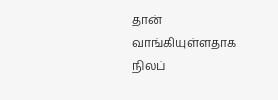தான் வாங்கியுள்ளதாக நிலப்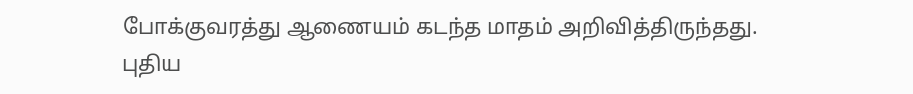போக்குவரத்து ஆணையம் கடந்த மாதம் அறிவித்திருந்தது.
புதிய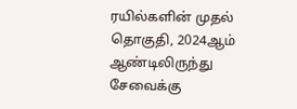ரயில்களின் முதல் தொகுதி, 2024ஆம் ஆண்டிலிருந்து சேவைக்கு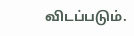விடப்படும்.